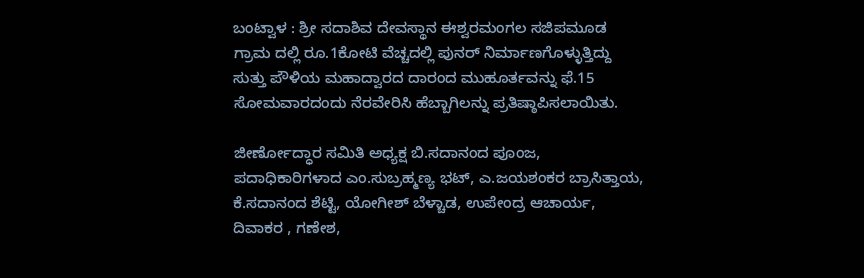ಬಂಟ್ವಾಳ : ಶ್ರೀ ಸದಾಶಿವ ದೇವಸ್ಥಾನ ಈಶ್ವರಮಂಗಲ ಸಜಿಪಮೂಡ ಗ್ರಾಮ ದಲ್ಲಿ ರೂ.1ಕೋಟಿ ವೆಚ್ಚದಲ್ಲಿ ಪುನರ್ ನಿರ್ಮಾಣಗೊಳ್ಳುತ್ತಿದ್ದು ಸುತ್ತು ಪೌಳಿಯ ಮಹಾದ್ವಾರದ ದಾರಂದ ಮುಹೂರ್ತವನ್ನು ಫೆ.15 ಸೋಮವಾರದಂದು ನೆರವೇರಿಸಿ ಹೆಬ್ಬಾಗಿಲನ್ನು ಪ್ರತಿಷ್ಠಾಪಿಸಲಾಯಿತು.

ಜೀರ್ಣೋದ್ಧಾರ ಸಮಿತಿ ಅಧ್ಯಕ್ಷ ಬಿ.ಸದಾನಂದ ಪೂಂಜ, ಪದಾಧಿಕಾರಿಗಳಾದ ಎಂ.ಸುಬ್ರಹ್ಮಣ್ಯ ಭಟ್, ಎ.ಜಯಶಂಕರ ಬ್ರಾಸಿತ್ತಾಯ, ಕೆ.ಸದಾನಂದ ಶೆಟ್ಟಿ, ಯೋಗೀಶ್ ಬೆಳ್ಚಾಡ, ಉಪೇಂದ್ರ ಆಚಾರ್ಯ, ದಿವಾಕರ , ಗಣೇಶ,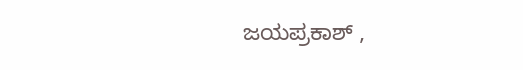ಜಯಪ್ರಕಾಶ್ ,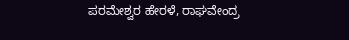ಪರಮೇಶ್ವರ ಹೇರಳೆ, ರಾಘವೇಂದ್ರ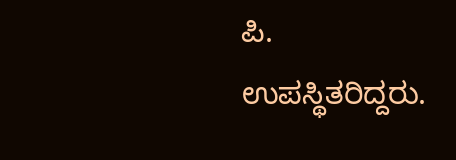ಪಿ. ಉಪಸ್ಥಿತರಿದ್ದರು.